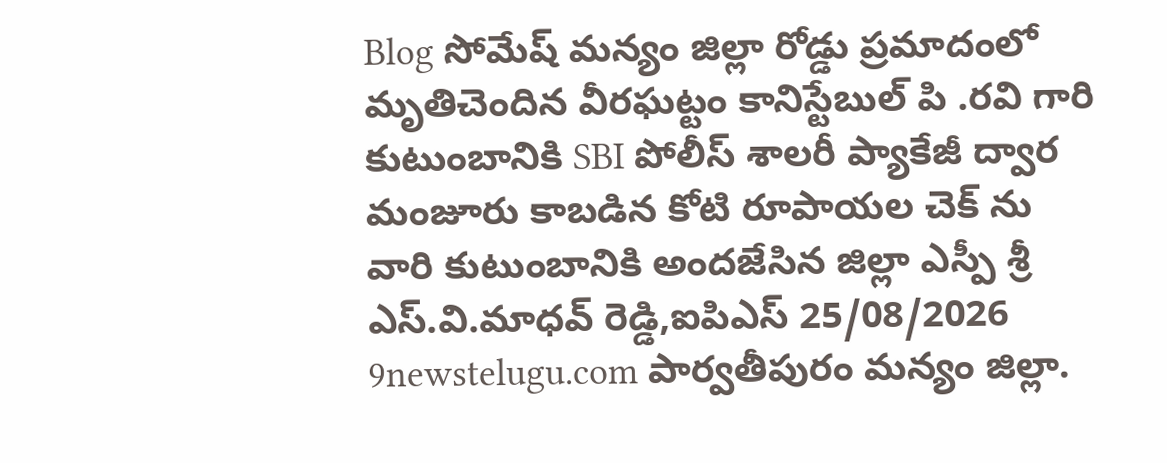Blog సోమేష్ మన్యం జిల్లా రోడ్డు ప్రమాదంలో మృతిచెందిన వీరఘట్టం కానిస్టేబుల్ పి .రవి గారి కుటుంబానికి SBI పోలీస్ శాలరీ ప్యాకేజీ ద్వార మంజూరు కాబడిన కోటి రూపాయల చెక్ ను వారి కుటుంబానికి అందజేసిన జిల్లా ఎస్పీ శ్రీ ఎస్.వి.మాధవ్ రెడ్డి,ఐపిఎస్ 25/08/2026 9newstelugu.com పార్వతీపురం మన్యం జిల్లా.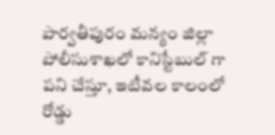పార్వతీపురం మన్యం జిల్లా పోలీసుశాఖలో కానిస్టేబుల్ గా పని చేస్తూ, ఇటీవల కాలంలో రోడ్డు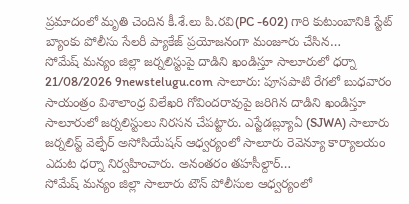ప్రమాదంలో మృతి చెందిన కీ.శే.లు పి.రవి(PC -602) గారి కుటుంబానికి స్టేట్ బ్యాంకు పోలీసు సేలరీ ప్యాకేజ్ ప్రయోజనంగా మంజూరు చేసిన…
సోమేష్ మన్యం జిల్లా జర్నలిస్టుపై దాడిని ఖండిస్తూ సాలూరులో ధర్నా 21/08/2026 9newstelugu.com సాలూరు: పూసపాటి రేగలో బుధవారం సాయంత్రం విశాలాంధ్ర విలేఖరి గోవిందరావుపై జరిగిన దాడిని ఖండిస్తూ సాలూరులో జర్నలిస్టులు నిరసన చేపట్టారు. ఎస్జేడబ్ల్యూఏ (SJWA) సాలూరు జర్నలిస్ట్ వెల్ఫేర్ అసోసియేషన్ ఆధ్వర్యంలో సాలూరు రెవెన్యూ కార్యాలయం ఎదుట ధర్నా నిర్వహించారు. అనంతరం తహసీల్దార్…
సోమేష్ మన్యం జిల్లా సాలూరు టౌన్ పోలీసుల ఆధ్వర్యంలో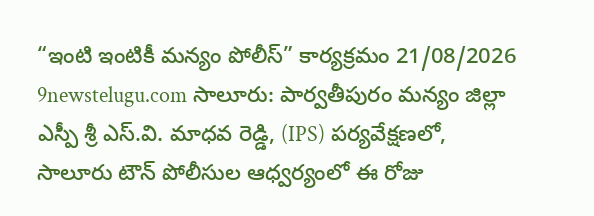“ఇంటి ఇంటికీ మన్యం పోలీస్” కార్యక్రమం 21/08/2026 9newstelugu.com సాలూరు: పార్వతీపురం మన్యం జిల్లా ఎస్పీ శ్రీ ఎస్.వి. మాధవ రెడ్డి, (IPS) పర్యవేక్షణలో, సాలూరు టౌన్ పోలీసుల ఆధ్వర్యంలో ఈ రోజు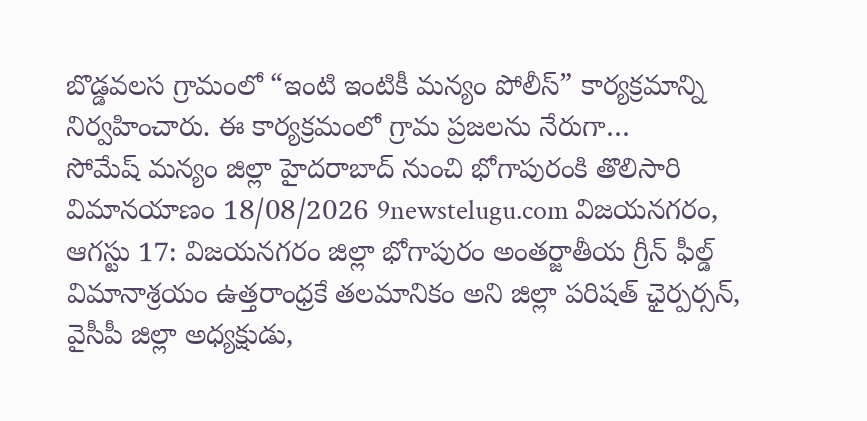బొడ్డవలస గ్రామంలో “ఇంటి ఇంటికీ మన్యం పోలీస్” కార్యక్రమాన్ని నిర్వహించారు. ఈ కార్యక్రమంలో గ్రామ ప్రజలను నేరుగా…
సోమేష్ మన్యం జిల్లా హైదరాబాద్ నుంచి భోగాపురంకి తొలిసారి విమానయాణం 18/08/2026 9newstelugu.com విజయనగరం, ఆగస్టు 17: విజయనగరం జిల్లా భోగాపురం అంతర్జాతీయ గ్రీన్ ఫీల్డ్ విమానాశ్రయం ఉత్తరాంధ్రకే తలమానికం అని జిల్లా పరిషత్ ఛైర్పర్సన్, వైసీపీ జిల్లా అధ్యక్షుడు,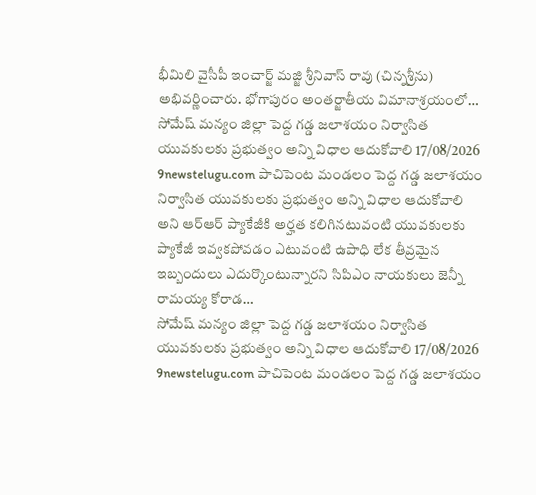భీమిలి వైసీపీ ఇంచార్జ్ మజ్జి శ్రీనివాస్ రావు (చిన్నశ్రీను) అభివర్ణించారు. భోగాపురం అంతర్జాతీయ విమానాశ్రయంలో…
సోమేష్ మన్యం జిల్లా పెద్ద గడ్డ జలాశయం నిర్వాసిత యువకులకు ప్రభుత్వం అన్ని విధాల ఆదుకోవాలి 17/08/2026 9newstelugu.com పాచిపెంట మండలం పెద్ద గడ్డ జలాశయం నిర్వాసిత యువకులకు ప్రభుత్వం అన్ని విధాల ఆదుకోవాలి అని ఆర్ఆర్ ప్యాకేజీకి అర్హత కలిగినటువంటి యువకులకు ప్యాకేజీ ఇవ్వకపోవడం ఎటువంటి ఉపాధి లేక తీవ్రమైన ఇబ్బందులు ఎదుర్కొంటున్నారని సిపిఎం నాయకులు జెన్నీ రామయ్య కోరాడ…
సోమేష్ మన్యం జిల్లా పెద్ద గడ్డ జలాశయం నిర్వాసిత యువకులకు ప్రభుత్వం అన్ని విధాల ఆదుకోవాలి 17/08/2026 9newstelugu.com పాచిపెంట మండలం పెద్ద గడ్డ జలాశయం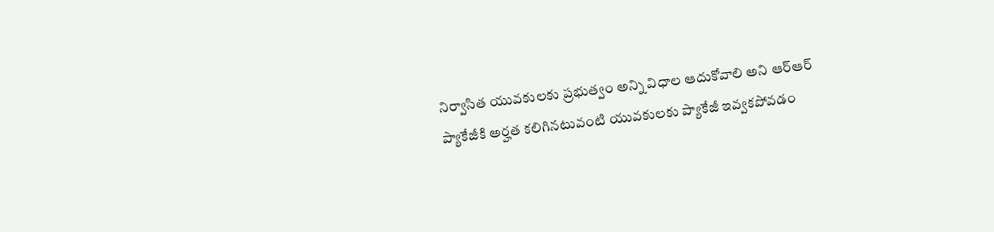నిర్వాసిత యువకులకు ప్రభుత్వం అన్ని విధాల ఆదుకోవాలి అని ఆర్ఆర్ ప్యాకేజీకి అర్హత కలిగినటువంటి యువకులకు ప్యాకేజీ ఇవ్వకపోవడం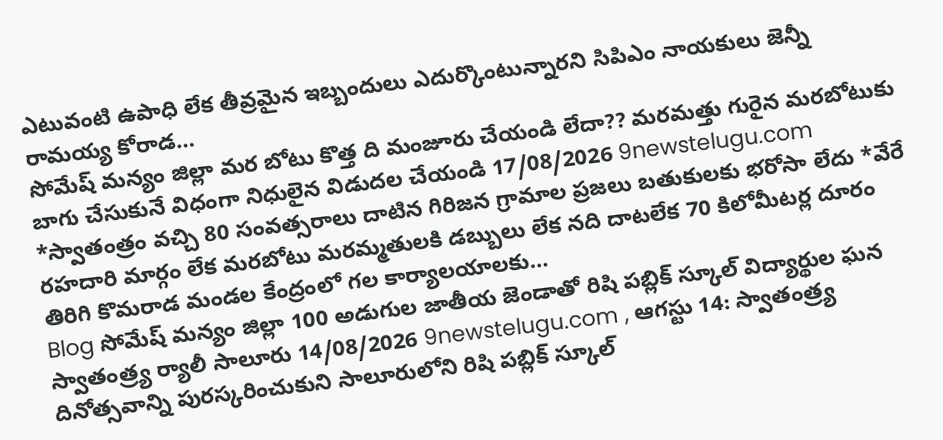ఎటువంటి ఉపాధి లేక తీవ్రమైన ఇబ్బందులు ఎదుర్కొంటున్నారని సిపిఎం నాయకులు జెన్నీ రామయ్య కోరాడ…
సోమేష్ మన్యం జిల్లా మర బోటు కొత్త ది మంజూరు చేయండి లేదా?? మరమత్తు గురైన మరబోటుకు బాగు చేసుకునే విధంగా నిధులైన విడుదల చేయండి 17/08/2026 9newstelugu.com *స్వాతంత్రం వచ్చి 80 సంవత్సరాలు దాటిన గిరిజన గ్రామాల ప్రజలు బతుకులకు భరోసా లేదు *వేరే రహదారి మార్గం లేక మరబోటు మరమ్మతులకి డబ్బులు లేక నది దాటలేక 70 కిలోమీటర్ల దూరం తిరిగి కొమరాడ మండల కేంద్రంలో గల కార్యాలయాలకు…
Blog సోమేష్ మన్యం జిల్లా 100 అడుగుల జాతీయ జెండాతో రిషి పబ్లిక్ స్కూల్ విద్యార్థుల ఘన స్వాతంత్ర్య ర్యాలీ సాలూరు 14/08/2026 9newstelugu.com , ఆగస్టు 14: స్వాతంత్ర్య దినోత్సవాన్ని పురస్కరించుకుని సాలూరులోని రిషి పబ్లిక్ స్కూల్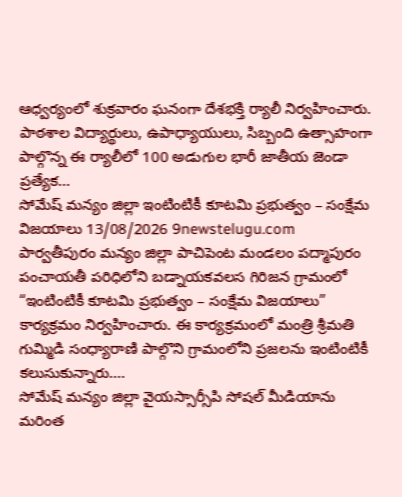ఆధ్వర్యంలో శుక్రవారం ఘనంగా దేశభక్తి ర్యాలీ నిర్వహించారు. పాఠశాల విద్యార్థులు, ఉపాధ్యాయులు, సిబ్బంది ఉత్సాహంగా పాల్గొన్న ఈ ర్యాలీలో 100 అడుగుల భారీ జాతీయ జెండా ప్రత్యేక…
సోమేష్ మన్యం జిల్లా ఇంటింటికీ కూటమి ప్రభుత్వం – సంక్షేమ విజయాలు 13/08/2026 9newstelugu.com పార్వతీపురం మన్యం జిల్లా పాచిపెంట మండలం పద్మాపురం పంచాయతీ పరిధిలోని బడ్నాయకవలస గిరిజన గ్రామంలో “ఇంటింటికీ కూటమి ప్రభుత్వం – సంక్షేమ విజయాలు” కార్యక్రమం నిర్వహించారు. ఈ కార్యక్రమంలో మంత్రి శ్రీమతి గుమ్మిడి సంధ్యారాణి పాల్గొని గ్రామంలోని ప్రజలను ఇంటింటికీ కలుసుకున్నారు.…
సోమేష్ మన్యం జిల్లా వైయస్సార్సీపి సోషల్ మీడియాను మరింత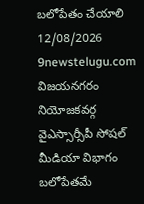బలోపేతం చేయాలి 12/08/2026 9newstelugu.com విజయనగరం నియోజకవర్గ వైఎస్సార్సీపీ సోషల్ మీడియా విభాగం బలోపేతమే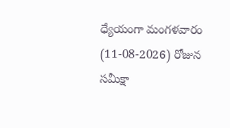ధ్యేయంగా మంగళవారం (11-08-2026) రోజున సమీక్షా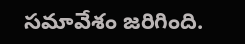సమావేశం జరిగింది.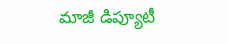మాజీ డిప్యూటీ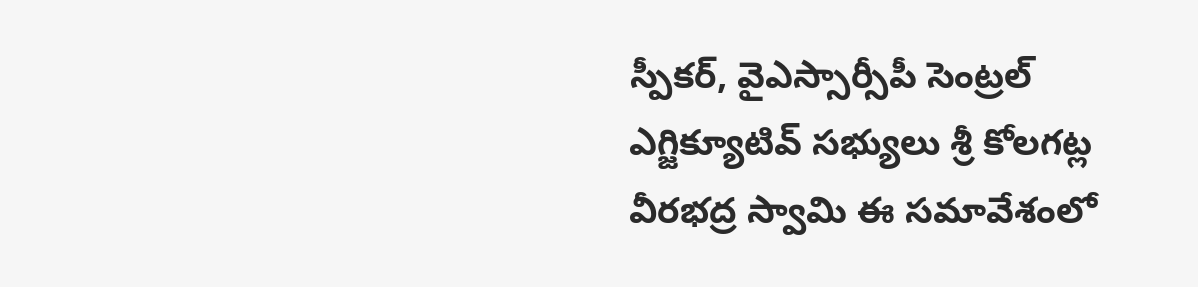స్పీకర్, వైఎస్సార్సీపీ సెంట్రల్ ఎగ్జిక్యూటివ్ సభ్యులు శ్రీ కోలగట్ల వీరభద్ర స్వామి ఈ సమావేశంలో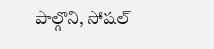పాల్గొని, సోషల్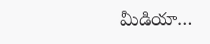మీడియా…